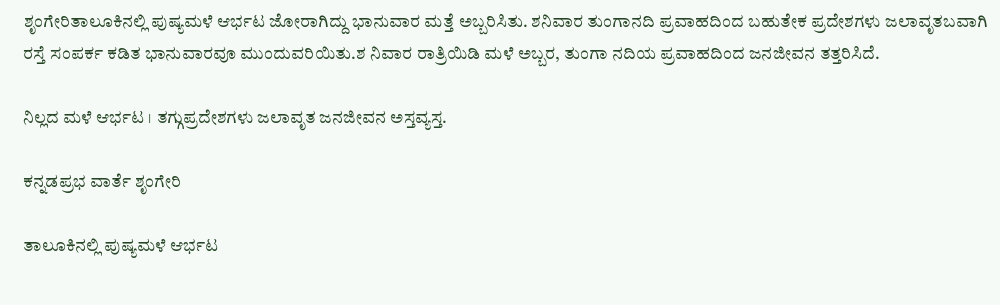ಶೃಂಗೇರಿತಾಲೂಕಿನಲ್ಲಿ ಪುಷ್ಯಮಳೆ ಆರ್ಭಟ ಜೋರಾಗಿದ್ದು ಭಾನುವಾರ ಮತ್ತೆ ಅಬ್ಬರಿಸಿತು. ಶನಿವಾರ ತುಂಗಾನದಿ ಪ್ರವಾಹದಿಂದ ಬಹುತೇಕ ಪ್ರದೇಶಗಳು ಜಲಾವೃತಬವಾಗಿ ರಸ್ತೆ ಸಂಪರ್ಕ ಕಡಿತ ಭಾನುವಾರವೂ ಮುಂದುವರಿಯಿತು.ಶ ನಿವಾರ ರಾತ್ರಿಯಿಡಿ ಮಳೆ ಅಬ್ಬರ, ತುಂಗಾ ನದಿಯ ಪ್ರವಾಹದಿಂದ ಜನಜೀವನ ತತ್ತರಿಸಿದೆ.

ನಿಲ್ಲದ ಮಳೆ ಆರ್ಭಟ । ತಗ್ಗುಪ್ರದೇಶಗಳು ಜಲಾವೃತ ಜನಜೀವನ ಅಸ್ತವ್ಯಸ್ತ.

ಕನ್ನಡಪ್ರಭ ವಾರ್ತೆ ಶೃಂಗೇರಿ

ತಾಲೂಕಿನಲ್ಲಿ ಪುಷ್ಯಮಳೆ ಆರ್ಭಟ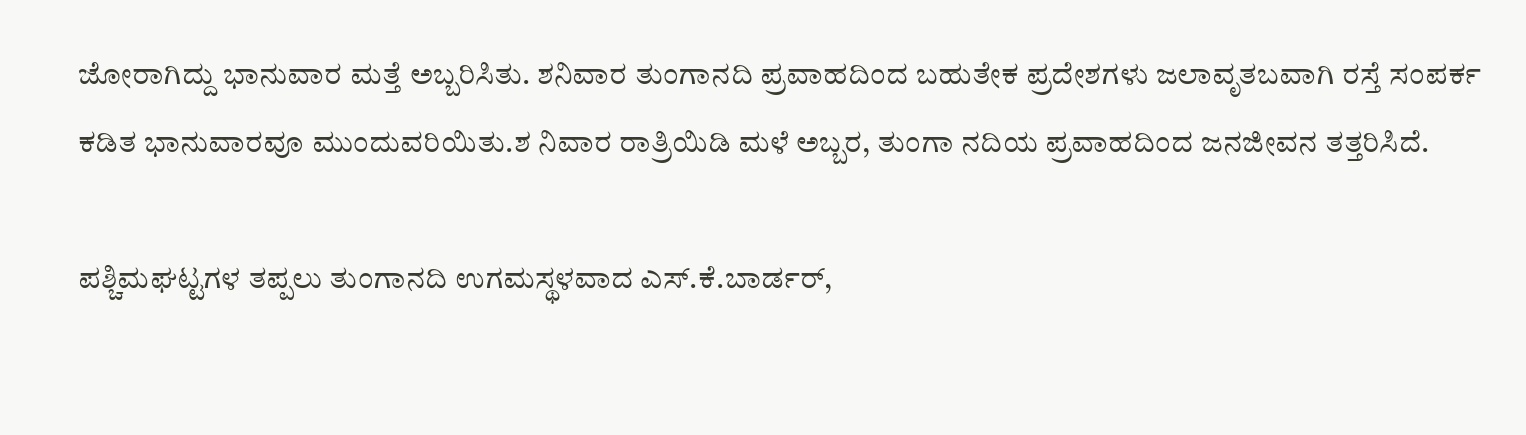ಜೋರಾಗಿದ್ದು ಭಾನುವಾರ ಮತ್ತೆ ಅಬ್ಬರಿಸಿತು. ಶನಿವಾರ ತುಂಗಾನದಿ ಪ್ರವಾಹದಿಂದ ಬಹುತೇಕ ಪ್ರದೇಶಗಳು ಜಲಾವೃತಬವಾಗಿ ರಸ್ತೆ ಸಂಪರ್ಕ ಕಡಿತ ಭಾನುವಾರವೂ ಮುಂದುವರಿಯಿತು.ಶ ನಿವಾರ ರಾತ್ರಿಯಿಡಿ ಮಳೆ ಅಬ್ಬರ, ತುಂಗಾ ನದಿಯ ಪ್ರವಾಹದಿಂದ ಜನಜೀವನ ತತ್ತರಿಸಿದೆ.

ಪಶ್ಚಿಮಘಟ್ಟಗಳ ತಪ್ಪಲು ತುಂಗಾನದಿ ಉಗಮಸ್ಥಳವಾದ ಎಸ್.ಕೆ.ಬಾರ್ಡರ್,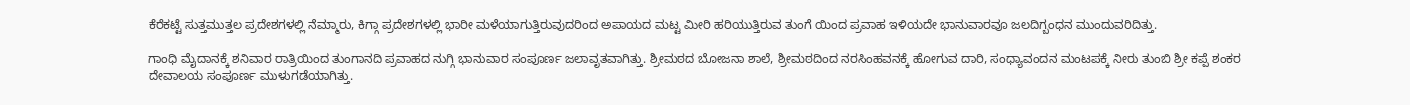ಕೆರೆಕಟ್ಟೆ ಸುತ್ತಮುತ್ತಲ ಪ್ರದೇಶಗಳಲ್ಲಿ ನೆಮ್ಮಾರು, ಕಿಗ್ಗಾ ಪ್ರದೇಶಗಳಲ್ಲಿ ಭಾರೀ ಮಳೆಯಾಗುತ್ತಿರುವುದರಿಂದ ಅಪಾಯದ ಮಟ್ಟ ಮೀರಿ ಹರಿಯುತ್ತಿರುವ ತುಂಗೆ ಯಿಂದ ಪ್ರವಾಹ ಇಳಿಯದೇ ಭಾನುವಾರವೂ ಜಲದಿಗ್ಬಂಧನ ಮುಂದುವರಿದಿತ್ತು.

ಗಾಂಧಿ ಮೈದಾನಕ್ಕೆ ಶನಿವಾರ ರಾತ್ರಿಯಿಂದ ತುಂಗಾನದಿ ಪ್ರವಾಹದ ನುಗ್ಗಿ ಭಾನುವಾರ ಸಂಪೂರ್ಣ ಜಲಾವೃತವಾಗಿತ್ತು. ಶ್ರೀಮಠದ ಬೋಜನಾ ಶಾಲೆ, ಶ್ರೀಮಠದಿಂದ ನರಸಿಂಹವನಕ್ಕೆ ಹೋಗುವ ದಾರಿ, ಸಂಧ್ಯಾವಂದನ ಮಂಟಪಕ್ಕೆ ನೀರು ತುಂಬಿ ಶ್ರೀ ಕಪ್ಪೆ ಶಂಕರ ದೇವಾಲಯ ಸಂಪೂರ್ಣ ಮುಳುಗಡೆಯಾಗಿತ್ತು.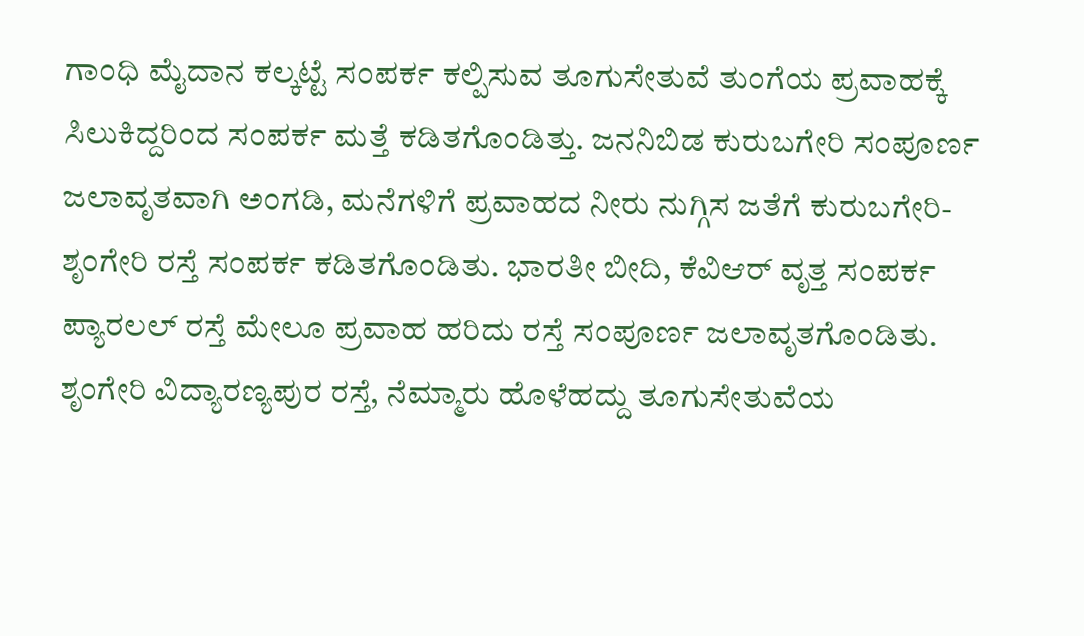ಗಾಂಧಿ ಮೈದಾನ ಕಲ್ಕಟ್ಟೆ ಸಂಪರ್ಕ ಕಲ್ಪಿಸುವ ತೂಗುಸೇತುವೆ ತುಂಗೆಯ ಪ್ರವಾಹಕ್ಕೆ ಸಿಲುಕಿದ್ದರಿಂದ ಸಂಪರ್ಕ ಮತ್ತೆ ಕಡಿತಗೊಂಡಿತ್ತು. ಜನನಿಬಿಡ ಕುರುಬಗೇರಿ ಸಂಪೂರ್ಣ ಜಲಾವೃತವಾಗಿ ಅಂಗಡಿ, ಮನೆಗಳಿಗೆ ಪ್ರವಾಹದ ನೀರು ನುಗ್ಗಿಸ ಜತೆಗೆ ಕುರುಬಗೇರಿ- ಶೃಂಗೇರಿ ರಸ್ತೆ ಸಂಪರ್ಕ ಕಡಿತಗೊಂಡಿತು. ಭಾರತೀ ಬೀದಿ, ಕೆವಿಆರ್ ವೃತ್ತ ಸಂಪರ್ಕ ಪ್ಯಾರಲಲ್ ರಸ್ತೆ ಮೇಲೂ ಪ್ರವಾಹ ಹರಿದು ರಸ್ತೆ ಸಂಪೂರ್ಣ ಜಲಾವೃತಗೊಂಡಿತು. ಶೃಂಗೇರಿ ವಿದ್ಯಾರಣ್ಯಪುರ ರಸ್ತೆ, ನೆಮ್ಮಾರು ಹೊಳೆಹದ್ದು ತೂಗುಸೇತುವೆಯ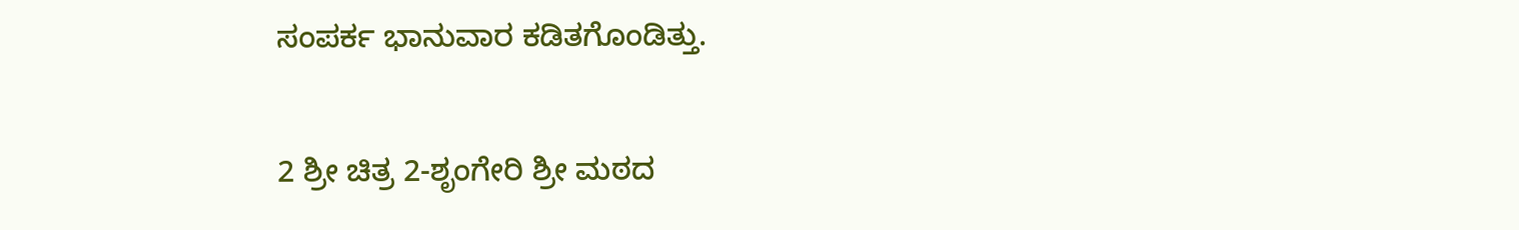ಸಂಪರ್ಕ ಭಾನುವಾರ ಕಡಿತಗೊಂಡಿತ್ತು.

2 ಶ್ರೀ ಚಿತ್ರ 2-ಶೃಂಗೇರಿ ಶ್ರೀ ಮಠದ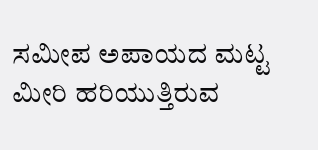ಸಮೀಪ ಅಪಾಯದ ಮಟ್ಟ ಮೀರಿ ಹರಿಯುತ್ತಿರುವ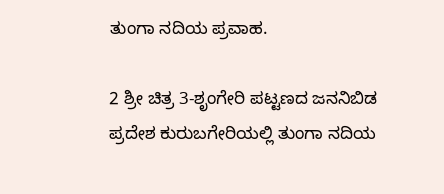ತುಂಗಾ ನದಿಯ ಪ್ರವಾಹ.

2 ಶ್ರೀ ಚಿತ್ರ 3-ಶೃಂಗೇರಿ ಪಟ್ಟಣದ ಜನನಿಬಿಡ ಪ್ರದೇಶ ಕುರುಬಗೇರಿಯಲ್ಲಿ ತುಂಗಾ ನದಿಯ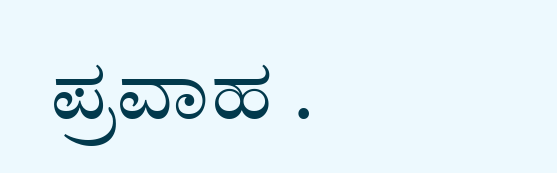ಪ್ರವಾಹ .